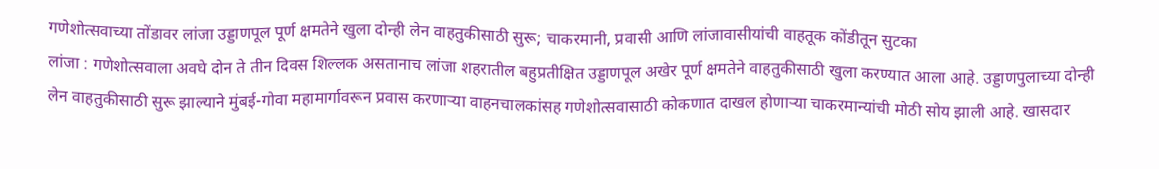गणेशोत्सवाच्या तोंडावर लांजा उड्डाणपूल पूर्ण क्षमतेने खुला दोन्ही लेन वाहतुकीसाठी सुरू; चाकरमानी, प्रवासी आणि लांजावासीयांची वाहतूक कोंडीतून सुटका
लांजा : गणेशोत्सवाला अवघे दोन ते तीन दिवस शिल्लक असतानाच लांजा शहरातील बहुप्रतीक्षित उड्डाणपूल अखेर पूर्ण क्षमतेने वाहतुकीसाठी खुला करण्यात आला आहे. उड्डाणपुलाच्या दोन्ही लेन वाहतुकीसाठी सुरू झाल्याने मुंबई-गोवा महामार्गावरून प्रवास करणाऱ्या वाहनचालकांसह गणेशोत्सवासाठी कोकणात दाखल होणाऱ्या चाकरमान्यांची मोठी सोय झाली आहे. खासदार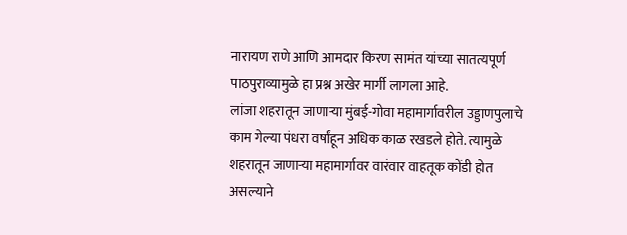नारायण राणे आणि आमदार किरण सामंत यांच्या सातत्यपूर्ण पाठपुराव्यामुळे हा प्रश्न अखेर मार्गी लागला आहे.
लांजा शहरातून जाणाऱ्या मुंबई-गोवा महामार्गावरील उड्डाणपुलाचे काम गेल्या पंधरा वर्षांहून अधिक काळ रखडले होते. त्यामुळे शहरातून जाणाऱ्या महामार्गावर वारंवार वाहतूक कोंडी होत असल्याने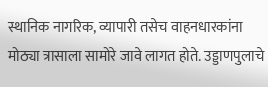स्थानिक नागरिक, व्यापारी तसेच वाहनधारकांना मोठ्या त्रासाला सामोरे जावे लागत होते. उड्डाणपुलाचे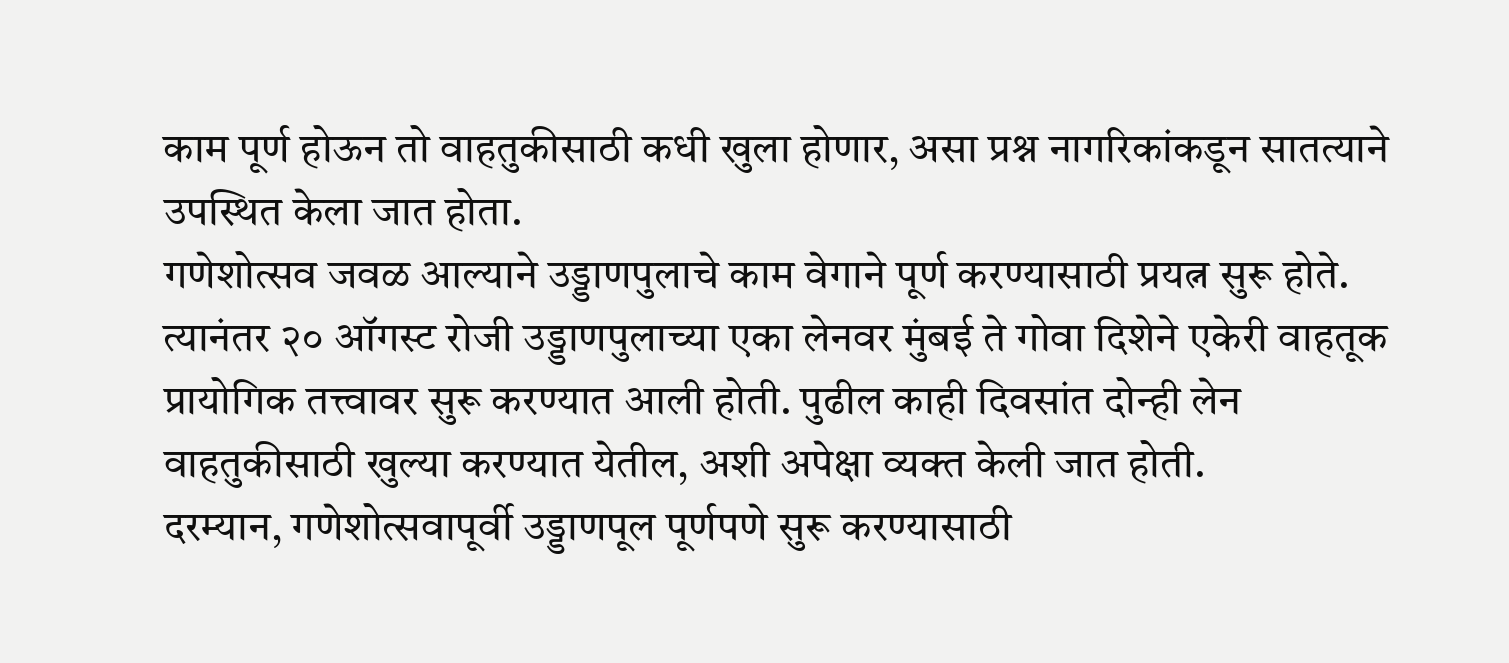काम पूर्ण होऊन तो वाहतुकीसाठी कधी खुला होणार, असा प्रश्न नागरिकांकडून सातत्याने उपस्थित केला जात होता.
गणेशोत्सव जवळ आल्याने उड्डाणपुलाचे काम वेगाने पूर्ण करण्यासाठी प्रयत्न सुरू होते. त्यानंतर २० ऑगस्ट रोजी उड्डाणपुलाच्या एका लेनवर मुंबई ते गोवा दिशेने एकेरी वाहतूक प्रायोगिक तत्त्वावर सुरू करण्यात आली होती. पुढील काही दिवसांत दोन्ही लेन वाहतुकीसाठी खुल्या करण्यात येतील, अशी अपेक्षा व्यक्त केली जात होती.
दरम्यान, गणेशोत्सवापूर्वी उड्डाणपूल पूर्णपणे सुरू करण्यासाठी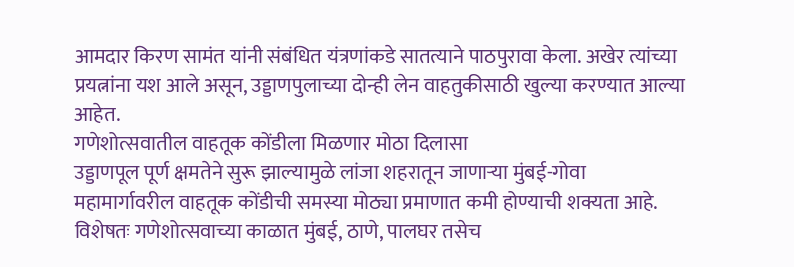आमदार किरण सामंत यांनी संबंधित यंत्रणांकडे सातत्याने पाठपुरावा केला. अखेर त्यांच्या प्रयत्नांना यश आले असून, उड्डाणपुलाच्या दोन्ही लेन वाहतुकीसाठी खुल्या करण्यात आल्या आहेत.
गणेशोत्सवातील वाहतूक कोंडीला मिळणार मोठा दिलासा
उड्डाणपूल पूर्ण क्षमतेने सुरू झाल्यामुळे लांजा शहरातून जाणाऱ्या मुंबई-गोवा महामार्गावरील वाहतूक कोंडीची समस्या मोठ्या प्रमाणात कमी होण्याची शक्यता आहे. विशेषतः गणेशोत्सवाच्या काळात मुंबई, ठाणे, पालघर तसेच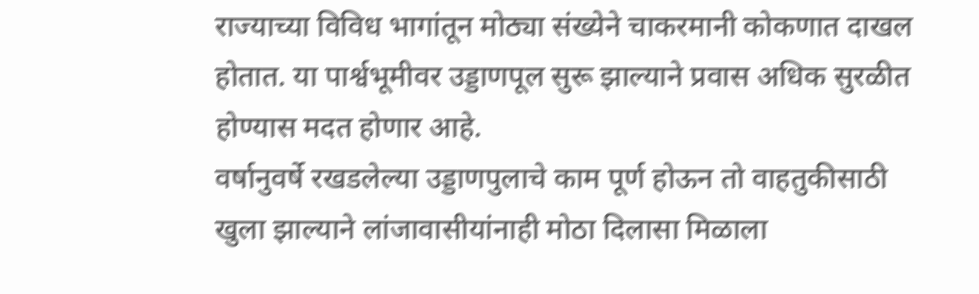राज्याच्या विविध भागांतून मोठ्या संख्येने चाकरमानी कोकणात दाखल होतात. या पार्श्वभूमीवर उड्डाणपूल सुरू झाल्याने प्रवास अधिक सुरळीत होण्यास मदत होणार आहे.
वर्षानुवर्षे रखडलेल्या उड्डाणपुलाचे काम पूर्ण होऊन तो वाहतुकीसाठी खुला झाल्याने लांजावासीयांनाही मोठा दिलासा मिळाला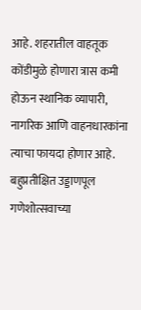आहे. शहरातील वाहतूक कोंडीमुळे होणारा त्रास कमी होऊन स्थानिक व्यापारी, नागरिक आणि वाहनधारकांना त्याचा फायदा होणार आहे.
बहुप्रतीक्षित उड्डाणपूल गणेशोत्सवाच्या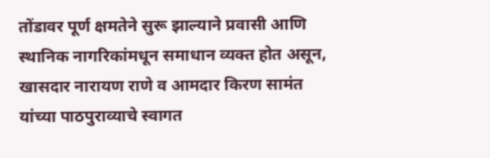तोंडावर पूर्ण क्षमतेने सुरू झाल्याने प्रवासी आणि स्थानिक नागरिकांमधून समाधान व्यक्त होत असून, खासदार नारायण राणे व आमदार किरण सामंत यांच्या पाठपुराव्याचे स्वागत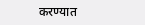करण्यात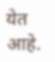येत आहे.